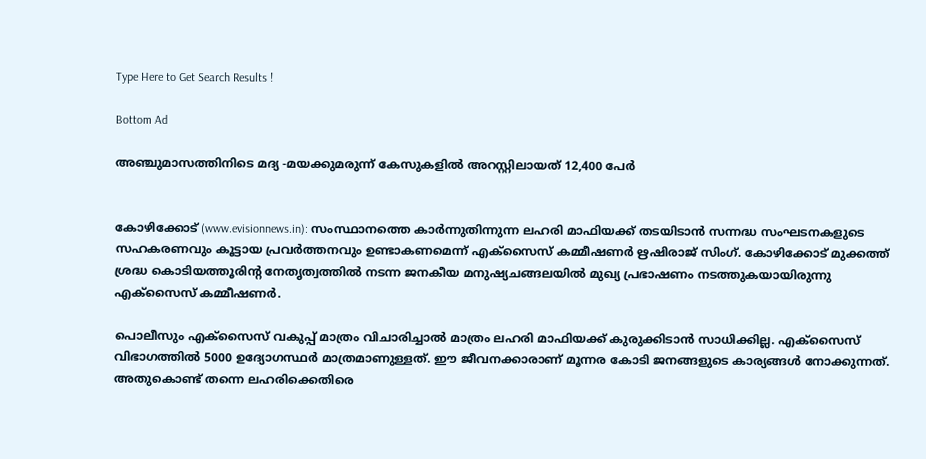Type Here to Get Search Results !

Bottom Ad

അഞ്ചുമാസത്തിനിടെ മദ്യ -മയക്കുമരുന്ന് കേസുകളില്‍ അറസ്റ്റിലായത് 12,400 പേര്‍


കോഴിക്കോട് (www.evisionnews.in): സംസ്ഥാനത്തെ കാര്‍ന്നുതിന്നുന്ന ലഹരി മാഫിയക്ക് തടയിടാന്‍ സന്നദ്ധ സംഘടനകളുടെ സഹകരണവും കൂട്ടായ പ്രവര്‍ത്തനവും ഉണ്ടാകണമെന്ന് എക്സൈസ് കമ്മീഷണര്‍ ഋഷിരാജ് സിംഗ്. കോഴിക്കോട് മുക്കത്ത് ശ്രദ്ധ കൊടിയത്തൂരിന്റ നേതൃത്വത്തില്‍ നടന്ന ജനകീയ മനുഷ്യചങ്ങലയില്‍ മുഖ്യ പ്രഭാഷണം നടത്തുകയായിരുന്നു എക്സൈസ് കമ്മീഷണര്‍.

പൊലീസും എക്‌സൈസ് വകുപ്പ് മാത്രം വിചാരിച്ചാല്‍ മാത്രം ലഹരി മാഫിയക്ക് കുരുക്കിടാന്‍ സാധിക്കില്ല. എക്സൈസ് വിഭാഗത്തില്‍ 5000 ഉദ്യോഗസ്ഥര്‍ മാത്രമാണുള്ളത്. ഈ ജീവനക്കാരാണ് മൂന്നര കോടി ജനങ്ങളുടെ കാര്യങ്ങള്‍ നോക്കുന്നത്. അതുകൊണ്ട് തന്നെ ലഹരിക്കെതിരെ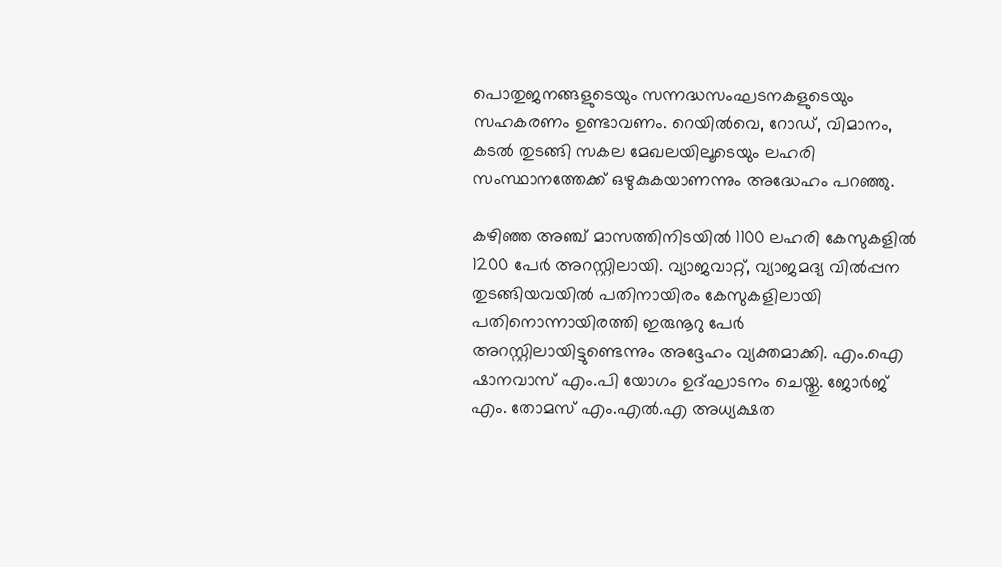പൊതുജനങ്ങളുടെയും സന്നദ്ധസംഘടനകളുടെയും സഹകരണം ഉണ്ടാവണം. റെയില്‍വെ, റോഡ്, വിമാനം, കടല്‍ തുടങ്ങി സകല മേഖലയിലൂടെയും ലഹരി സംസ്ഥാനത്തേക്ക് ഒഴുകുകയാണന്നും അദ്ധേഹം പറഞ്ഞു.

കഴിഞ്ഞ അഞ്ച് മാസത്തിനിടയില്‍ 1100 ലഹരി കേസുകളില്‍ 1200 പേര്‍ അറസ്റ്റിലായി. വ്യാജവാറ്റ്, വ്യാജമദ്യ വില്‍പ്പന തുടങ്ങിയവയില്‍ പതിനായിരം കേസുകളിലായി പതിനൊന്നായിരത്തി ഇരുനൂറു പേര്‍ അറസ്റ്റിലായിട്ടുണ്ടെന്നും അദ്ദേഹം വ്യക്തമാക്കി. എം.ഐ ഷാനവാസ് എം.പി യോഗം ഉദ്ഘാടനം ചെയ്തു. ജോര്‍ജ് എം. തോമസ് എം.എല്‍.എ അധ്യക്ഷത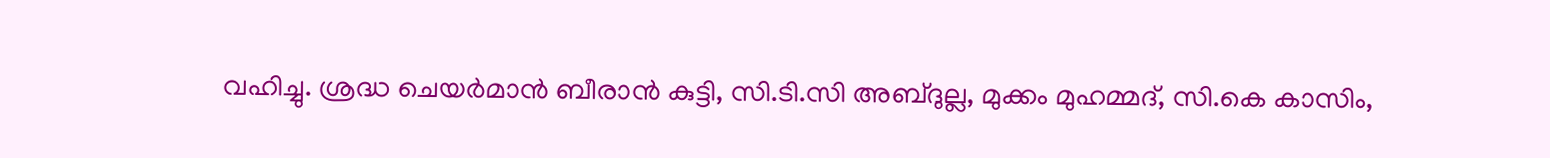വഹിച്ചു. ശ്രദ്ധ ചെയര്‍മാന്‍ ബീരാന്‍ കുട്ടി, സി.ടി.സി അബ്ദുല്ല, മുക്കം മുഹമ്മദ്, സി.കെ കാസിം,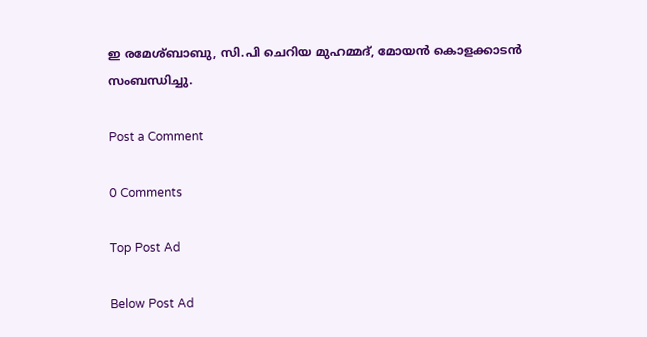ഇ രമേശ്ബാബു, സി.പി ചെറിയ മുഹമ്മദ്, മോയന്‍ കൊളക്കാടന്‍ സംബന്ധിച്ചു.

Post a Comment

0 Comments

Top Post Ad

Below Post Ad